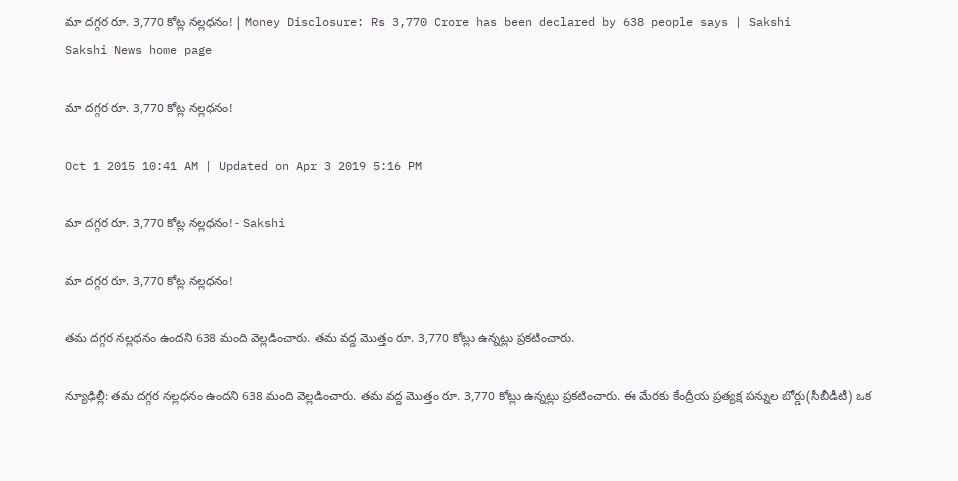మా దగ్గర రూ. 3,770 కోట్ల నల్లధనం! | Money Disclosure: Rs 3,770 Crore has been declared by 638 people says | Sakshi
Sakshi News home page

మా దగ్గర రూ. 3,770 కోట్ల నల్లధనం!

Oct 1 2015 10:41 AM | Updated on Apr 3 2019 5:16 PM

మా దగ్గర రూ. 3,770 కోట్ల నల్లధనం! - Sakshi

మా దగ్గర రూ. 3,770 కోట్ల నల్లధనం!

తమ దగ్గర నల్లధనం ఉందని 638 మంది వెల్లడించారు. తమ వద్ద మొత్తం రూ. 3,770 కోట్లు ఉన్నట్లు ప్రకటించారు.

న్యూఢిల్లీ: తమ దగ్గర నల్లధనం ఉందని 638 మంది వెల్లడించారు. తమ వద్ద మొత్తం రూ. 3,770 కోట్లు ఉన్నట్లు ప్రకటించారు. ఈ మేరకు కేంద్రీయ ప్రత్యక్ష పన్నుల బోర్డు(సీబీడీటీ) ఒక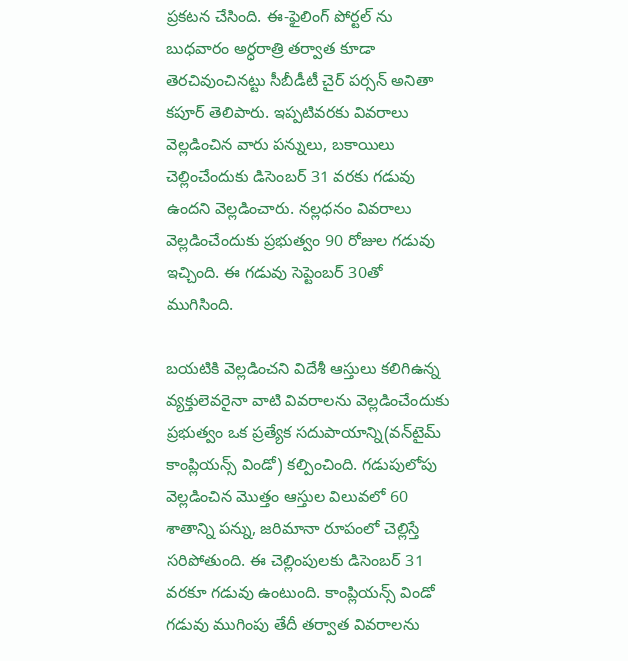ప్రకటన చేసింది. ఈ-ఫైలింగ్ పోర్టల్ ను బుధవారం అర్ధరాత్రి తర్వాత కూడా తెరచివుంచినట్టు సీబీడీటీ చైర్ పర్సన్ అనితా కపూర్ తెలిపారు. ఇప్పటివరకు వివరాలు వెల్లడించిన వారు పన్నులు, బకాయిలు చెల్లించేందుకు డిసెంబర్ 31 వరకు గడువు ఉందని వెల్లడించారు. నల్లధనం వివరాలు వెల్లడించేందుకు ప్రభుత్వం 90 రోజుల గడువు ఇచ్చింది. ఈ గడువు సెప్టెంబర్ 30తో ముగిసింది.

బయటికి వెల్లడించని విదేశీ ఆస్తులు కలిగిఉన్న వ్యక్తులెవరైనా వాటి వివరాలను వెల్లడించేందుకు ప్రభుత్వం ఒక ప్రత్యేక సదుపాయాన్ని(వన్‌టైమ్ కాంప్లియన్స్ విండో) కల్పించింది. గడుపులోపు వెల్లడించిన మొత్తం ఆస్తుల విలువలో 60 శాతాన్ని పన్ను, జరిమానా రూపంలో చెల్లిస్తే సరిపోతుంది. ఈ చెల్లింపులకు డిసెంబర్ 31 వరకూ గడువు ఉంటుంది. కాంప్లియన్స్ విండో గడువు ముగింపు తేదీ తర్వాత వివరాలను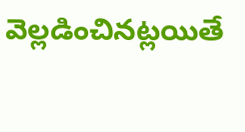వెల్లడించినట్లయితే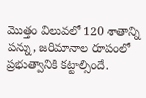మొత్తం విలువలో 120 శాతాన్ని పన్ను, జరిమానాల రూపంలో ప్రభుత్వానికి కట్టాల్సిందే.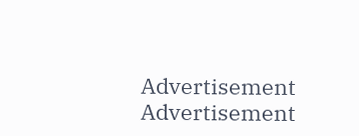Advertisement
Advertisement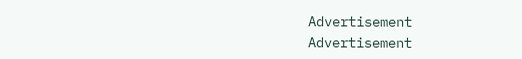Advertisement
Advertisement